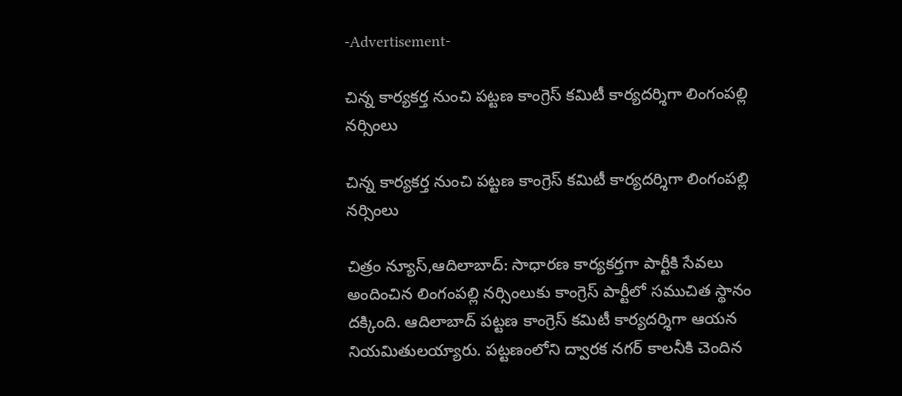-Advertisement-

చిన్న కార్యకర్త నుంచి పట్టణ కాంగ్రెస్ కమిటీ కార్యదర్శిగా లింగంపల్లి నర్సింలు

చిన్న కార్యకర్త నుంచి పట్టణ కాంగ్రెస్ కమిటీ కార్యదర్శిగా లింగంపల్లి నర్సింలు

చిత్రం న్యూస్,ఆదిలాబాద్: సాధారణ కార్యకర్తగా పార్టీకి సేవలు అందించిన లింగంపల్లి నర్సింలుకు కాంగ్రెస్ పార్టీలో సముచిత స్థానం దక్కింది. ఆదిలాబాద్ పట్టణ కాంగ్రెస్ కమిటీ కార్యదర్శిగా ఆయన నియమితులయ్యారు. పట్టణంలోని ద్వారక నగర్ కాలనీకి చెందిన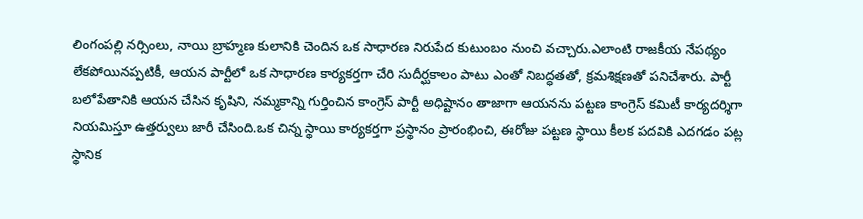లింగంపల్లి నర్సింలు, నాయి బ్రాహ్మణ కులానికి చెందిన ఒక సాధారణ నిరుపేద కుటుంబం నుంచి వచ్చారు.ఎలాంటి రాజకీయ నేపథ్యం లేకపోయినప్పటికీ, ఆయన పార్టీలో ఒక సాధారణ కార్యకర్తగా చేరి సుదీర్ఘకాలం పాటు ఎంతో నిబద్ధతతో, క్రమశిక్షణతో పనిచేశారు. పార్టీ బలోపేతానికి ఆయన చేసిన కృషిని, నమ్మకాన్ని గుర్తించిన కాంగ్రెస్ పార్టీ అధిష్టానం తాజాగా ఆయనను పట్టణ కాంగ్రెస్ కమిటీ కార్యదర్శిగా నియమిస్తూ ఉత్తర్వులు జారీ చేసింది.ఒక చిన్న స్థాయి కార్యకర్తగా ప్రస్థానం ప్రారంభించి, ఈరోజు పట్టణ స్థాయి కీలక పదవికి ఎదగడం పట్ల స్థానిక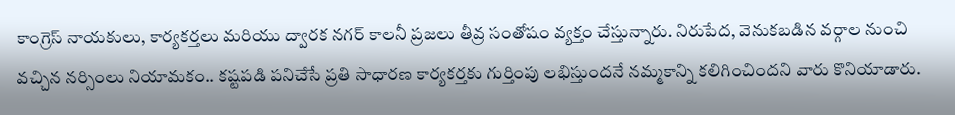కాంగ్రెస్ నాయకులు, కార్యకర్తలు మరియు ద్వారక నగర్ కాలనీ ప్రజలు తీవ్ర సంతోషం వ్యక్తం చేస్తున్నారు. నిరుపేద, వెనుకబడిన వర్గాల నుంచి వచ్చిన నర్సింలు నియామకం.. కష్టపడి పనిచేసే ప్రతి సాధారణ కార్యకర్తకు గుర్తింపు లభిస్తుందనే నమ్మకాన్ని కలిగించిందని వారు కొనియాడారు.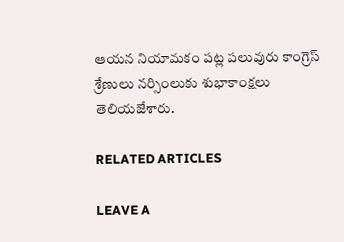ఆయన నియామకం పట్ల పలువురు కాంగ్రెస్ శ్రేణులు నర్సింలుకు శుభాకాంక్షలు తెలియజేశారు.

RELATED ARTICLES

LEAVE A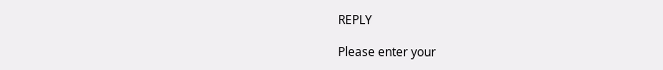REPLY

Please enter your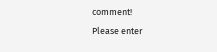comment!
Please enter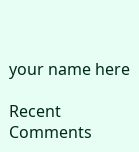your name here

Recent Comments